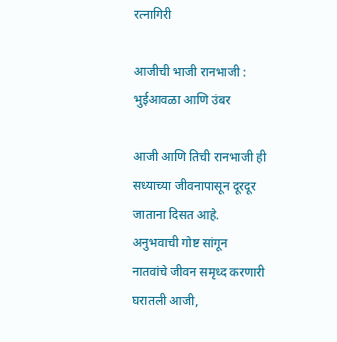रत्नागिरी

आजीची भाजी रानभाजी : भुईआवळा आणि उंबर

आजी आणि तिची रानभाजी ही सध्याच्या जीवनापासून दूरदूर जाताना दिसत आहे. अनुभवाची गोष्ट सांगून नातवांचे जीवन समृध्द करणारी घरातली आजी,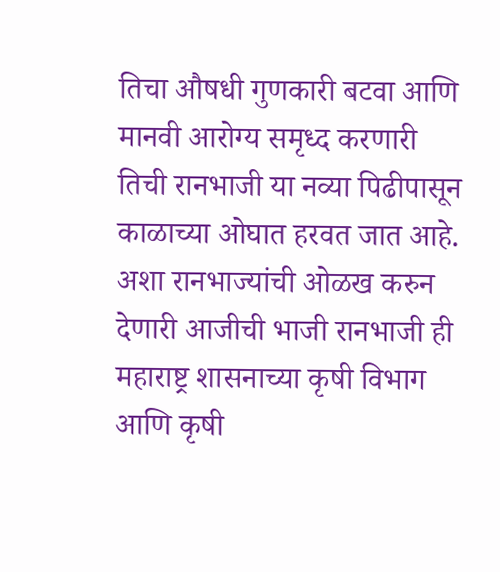तिचा औषधी गुणकारी बटवा आणि मानवी आरोग्य समृध्द करणारी तिची रानभाजी या नव्या पिढीपासून काळाच्या ओघात हरवत जात आहे. अशा रानभाज्यांची ओळख करुन देणारी आजीची भाजी रानभाजी ही महाराष्ट्र शासनाच्या कृषी विभाग आणि कृषी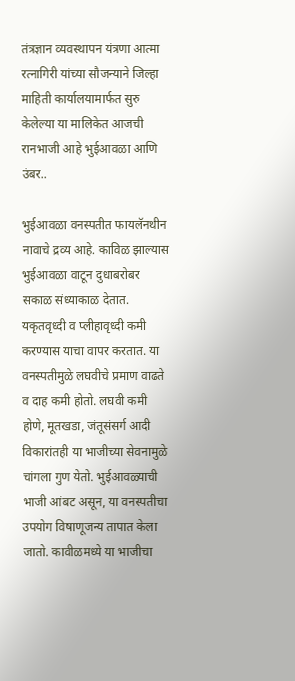तंत्रज्ञान व्यवस्थापन यंत्रणा आत्मा रत्नागिरी यांच्या सौजन्याने जिल्हा माहिती कार्यालयामार्फत सुरु केलेल्या या मालिकेत आजची रानभाजी आहे भुईआवळा आणि उंबर..

भुईआवळा वनस्पतीत फायलॅनथीन नावाचे द्रव्य आहे. काविळ झाल्यास भुईआवळा वाटून दुधाबरोबर सकाळ संध्याकाळ देतात. यकृतवृध्दी व प्लीहावृध्दी कमी करण्यास याचा वापर करतात. या वनस्पतीमुळे लघवीचे प्रमाण वाढते व दाह कमी होतो. लघवी कमी होणे, मूतखडा, जंतूसंसर्ग आदी विकारांतही या भाजीच्या सेवनामुळे चांगला गुण येतो. भुईआवळ्याची भाजी आंबट असून, या वनस्पतीचा उपयोग विषाणूजन्य तापात केला जातो. कावीळमध्ये या भाजीचा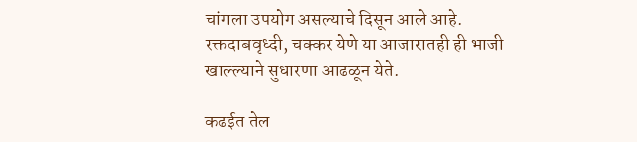चांगला उपयोग असल्याचे दिसून आले आहे. रक्तदाबवृध्दी, चक्कर येणे या आजारातही ही भाजी खाल्ल्याने सुधारणा आढळून येते.

कढईत तेल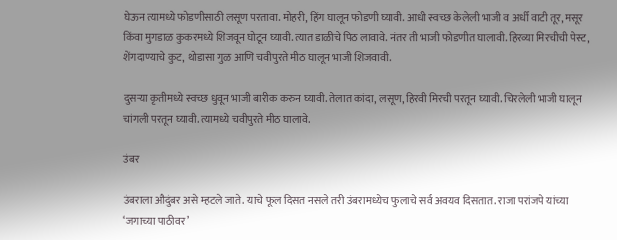घेऊन त्यामध्ये फोडणीसाठी लसूण परतावा. मोहरी, हिंग घालून फोडणी घ्यावी. आधी स्वच्छ केलेली भाजी व अर्धी वाटी तूर, मसूर किंवा मुगडाळ कुकरमध्ये शिजवून घोटून घ्यावी. त्यात डाळीचे पिठ लावावे. नंतर ती भाजी फोडणीत घालावी. हिरव्या मिरचीची पेस्ट, शेंगदाण्याचे कुट, थोडासा गुळ आणि चवीपुरते मीठ घालून भाजी शिजवावी.

दुसऱ्या कृतीमध्ये स्वच्छ धुवून भाजी बारीक करुन घ्यावी. तेलात कांदा, लसूण, हिरवी मिरची परतून घ्यावी. चिरलेली भाजी घालून चांगली परतून घ्यावी. त्यामध्ये चवीपुरते मीठ घालावे.

उंबर

उंबराला औदुंबर असे म्हटले जाते. याचे फूल दिसत नसले तरी उंबरामध्येच फुलाचे सर्व अवयव दिसतात. राजा परांजपे यांच्या ‘जगाच्या पाठीवर’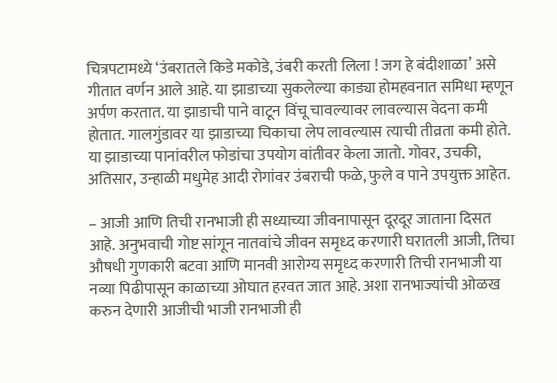चित्रपटामध्ये ‘उंबरातले किडे मकोडे, उंबरी करती लिला ! जग हे बंदीशाळा’ असे गीतात वर्णन आले आहे. या झाडाच्या सुकलेल्या काड्या होमहवनात समिधा म्हणून अर्पण करतात. या झाडाची पाने वाटून विंचू चावल्यावर लावल्यास वेदना कमी होतात. गालगुंडावर या झाडाच्या चिकाचा लेप लावल्यास त्याची तीव्रता कमी होते. या झाडाच्या पानांवरील फोडांचा उपयोग वांतीवर केला जातो. गोवर, उचकी, अतिसार, उन्हाळी मधुमेह आदी रोगांवर उंबराची फळे, फुले व पाने उपयुक्त आहेत.

– आजी आणि तिची रानभाजी ही सध्याच्या जीवनापासून दूरदूर जाताना दिसत आहे. अनुभवाची गोष्ट सांगून नातवांचे जीवन समृध्द करणारी घरातली आजी, तिचा औषधी गुणकारी बटवा आणि मानवी आरोग्य समृध्द करणारी तिची रानभाजी या नव्या पिढीपासून काळाच्या ओघात हरवत जात आहे. अशा रानभाज्यांची ओळख करुन देणारी आजीची भाजी रानभाजी ही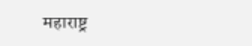महाराष्ट्र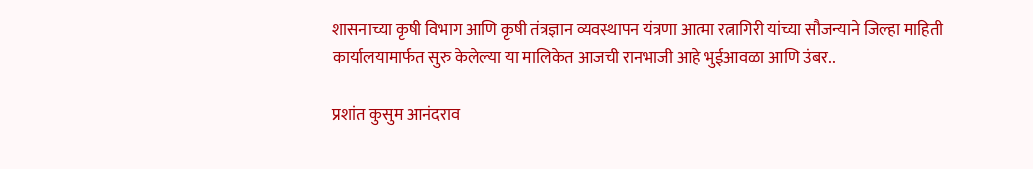शासनाच्या कृषी विभाग आणि कृषी तंत्रज्ञान व्यवस्थापन यंत्रणा आत्मा रत्नागिरी यांच्या सौजन्याने जिल्हा माहिती कार्यालयामार्फत सुरु केलेल्या या मालिकेत आजची रानभाजी आहे भुईआवळा आणि उंबर..

प्रशांत कुसुम आनंदराव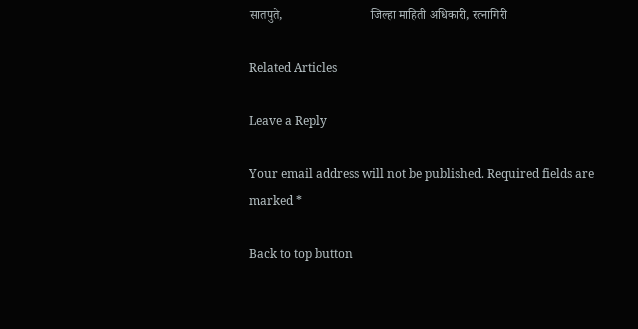सातपुते,                            जिल्हा माहिती अधिकारी, रत्नागिरी

Related Articles

Leave a Reply

Your email address will not be published. Required fields are marked *

Back to top button